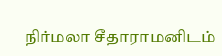நிர்மலா சீதாராமனிடம்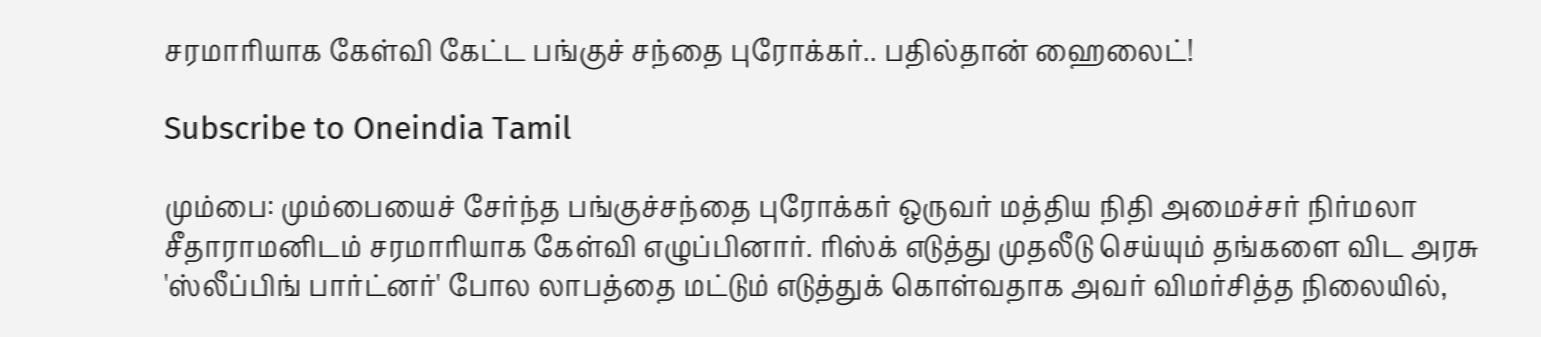சரமாரியாக கேள்வி கேட்ட பங்குச் சந்தை புரோக்கர்.. பதில்தான் ஹைலைட்!

Subscribe to Oneindia Tamil

மும்பை: மும்பையைச் சேர்ந்த பங்குச்சந்தை புரோக்கர் ஒருவர் மத்திய நிதி அமைச்சர் நிர்மலா சீதாராமனிடம் சரமாரியாக கேள்வி எழுப்பினார். ரிஸ்க் எடுத்து முதலீடு செய்யும் தங்களை விட அரசு 'ஸ்லீப்பிங் பார்ட்னர்' போல லாபத்தை மட்டும் எடுத்துக் கொள்வதாக அவர் விமர்சித்த நிலையில்,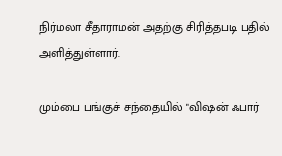நிர்மலா சீதாராமன் அதற்கு சிரித்தபடி பதில் அளித்துள்ளார்.

மும்பை பங்குச் சந்தையில் "விஷன் ஃபார்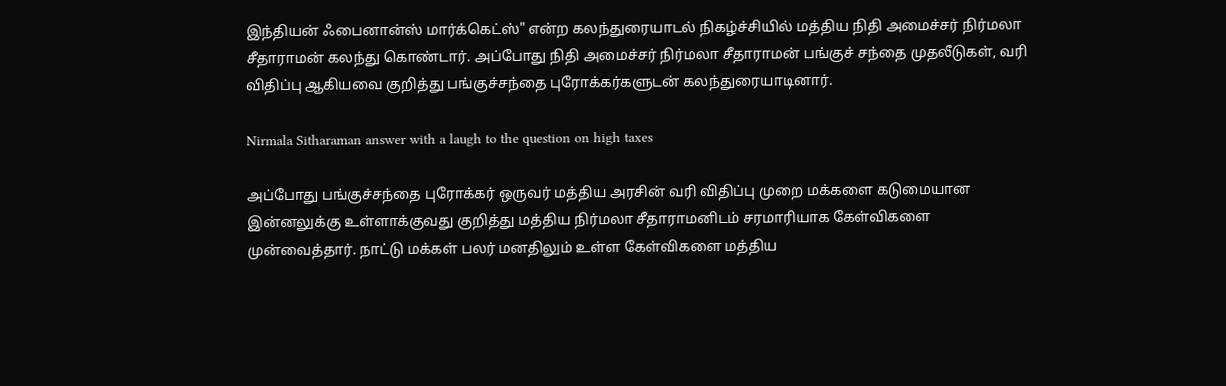இந்தியன் ஃபைனான்ஸ் மார்க்கெட்ஸ்" என்ற கலந்துரையாடல் நிகழ்ச்சியில் மத்திய நிதி அமைச்சர் நிர்மலா சீதாராமன் கலந்து கொண்டார். அப்போது நிதி அமைச்சர் நிர்மலா சீதாராமன் பங்குச் சந்தை முதலீடுகள், வரி விதிப்பு ஆகியவை குறித்து பங்குச்சந்தை புரோக்கர்களுடன் கலந்துரையாடினார்.

Nirmala Sitharaman answer with a laugh to the question on high taxes

அப்போது பங்குச்சந்தை புரோக்கர் ஒருவர் மத்திய அரசின் வரி விதிப்பு முறை மக்களை கடுமையான இன்னலுக்கு உள்ளாக்குவது குறித்து மத்திய நிர்மலா சீதாராமனிடம் சரமாரியாக கேள்விகளை முன்வைத்தார். நாட்டு மக்கள் பலர் மனதிலும் உள்ள கேள்விகளை மத்திய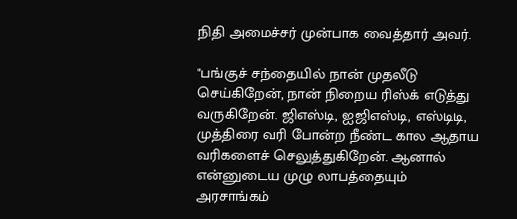நிதி அமைச்சர் முன்பாக வைத்தார் அவர்.

"பங்குச் சந்தையில் நான் முதலீடு செய்கிறேன், நான் நிறைய ரிஸ்க் எடுத்து வருகிறேன். ஜிஎஸ்டி, ஐஜிஎஸ்டி, எஸ்டிடி, முத்திரை வரி போன்ற நீண்ட கால ஆதாய வரிகளைச் செலுத்துகிறேன். ஆனால் என்னுடைய முழு லாபத்தையும் அரசாங்கம்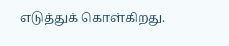எடுத்துக் கொள்கிறது.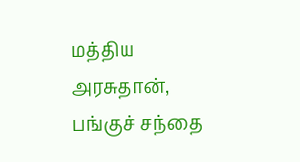மத்திய அரசுதான், பங்குச் சந்தை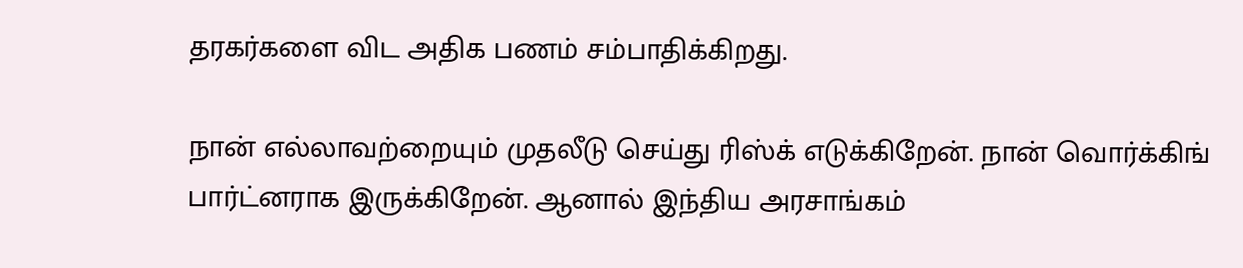தரகர்களை விட அதிக பணம் சம்பாதிக்கிறது.

நான் எல்லாவற்றையும் முதலீடு செய்து ரிஸ்க் எடுக்கிறேன். நான் வொர்க்கிங் பார்ட்னராக இருக்கிறேன். ஆனால் இந்திய அரசாங்கம்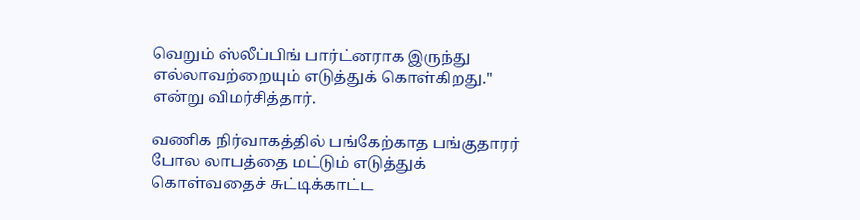வெறும் ஸ்லீப்பிங் பார்ட்னராக இருந்து எல்லாவற்றையும் எடுத்துக் கொள்கிறது." என்று விமர்சித்தார்.

வணிக நிர்வாகத்தில் பங்கேற்காத பங்குதாரர் போல லாபத்தை மட்டும் எடுத்துக் கொள்வதைச் சுட்டிக்காட்ட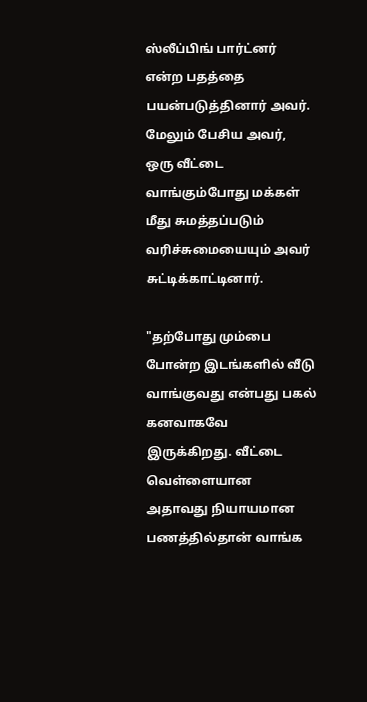ஸ்லீப்பிங் பார்ட்னர் என்ற பதத்தை பயன்படுத்தினார் அவர். மேலும் பேசிய அவர், ஒரு வீட்டை வாங்கும்போது மக்கள் மீது சுமத்தப்படும் வரிச்சுமையையும் அவர் சுட்டிக்காட்டினார்.

"தற்போது மும்பை போன்ற இடங்களில் வீடு வாங்குவது என்பது பகல் கனவாகவே இருக்கிறது. வீட்டை வெள்ளையான அதாவது நியாயமான பணத்தில்தான் வாங்க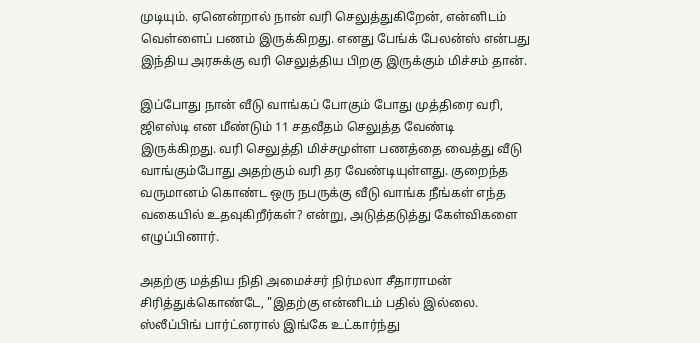முடியும். ஏனென்றால் நான் வரி செலுத்துகிறேன், என்னிடம் வெள்ளைப் பணம் இருக்கிறது. எனது பேங்க் பேலன்ஸ் என்பது இந்திய அரசுக்கு வரி செலுத்திய பிறகு இருக்கும் மிச்சம் தான்.

இப்போது நான் வீடு வாங்கப் போகும் போது முத்திரை வரி, ஜிஎஸ்டி என மீண்டும் 11 சதவீதம் செலுத்த வேண்டி இருக்கிறது. வரி செலுத்தி மிச்சமுள்ள பணத்தை வைத்து வீடு வாங்கும்போது அதற்கும் வரி தர வேண்டியுள்ளது. குறைந்த வருமானம் கொண்ட ஒரு நபருக்கு வீடு வாங்க நீங்கள் எந்த வகையில் உதவுகிறீர்கள்? என்று, அடுத்தடுத்து கேள்விகளை எழுப்பினார்.

அதற்கு மத்திய நிதி அமைச்சர் நிர்மலா சீதாராமன் சிரித்துக்கொண்டே, "இதற்கு என்னிடம் பதில் இல்லை. ஸ்லீப்பிங் பார்ட்னரால் இங்கே உட்கார்ந்து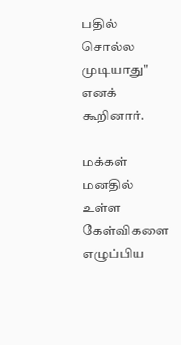பதில் சொல்ல முடியாது" எனக் கூறினார்.

மக்கள் மனதில் உள்ள கேள்விகளை எழுப்பிய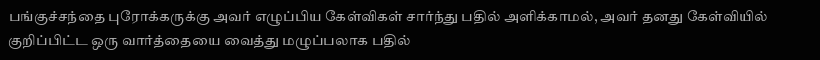பங்குச்சந்தை புரோக்கருக்கு அவர் எழுப்பிய கேள்விகள் சார்ந்து பதில் அளிக்காமல், அவர் தனது கேள்வியில் குறிப்பிட்ட ஒரு வார்த்தையை வைத்து மழுப்பலாக பதில்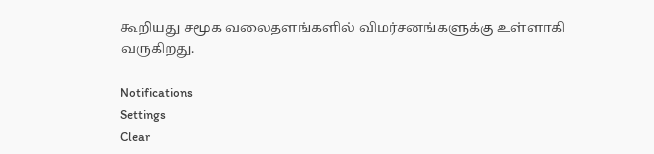கூறியது சமூக வலைதளங்களில் விமர்சனங்களுக்கு உள்ளாகி வருகிறது.

Notifications
Settings
Clear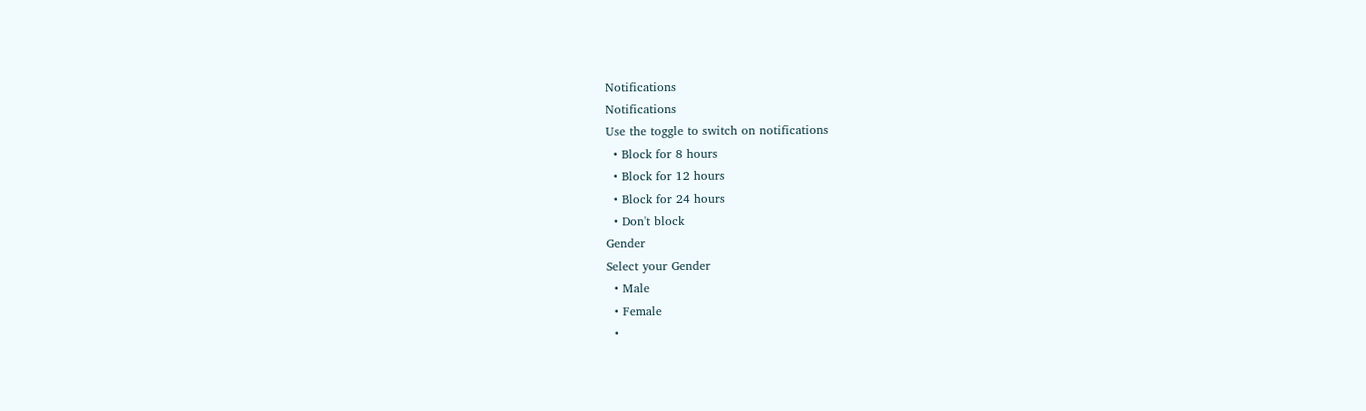Notifications
Notifications
Use the toggle to switch on notifications
  • Block for 8 hours
  • Block for 12 hours
  • Block for 24 hours
  • Don't block
Gender
Select your Gender
  • Male
  • Female
  •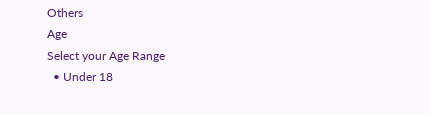Others
Age
Select your Age Range
  • Under 18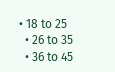• 18 to 25
  • 26 to 35
  • 36 to 45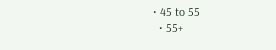• 45 to 55
  • 55+